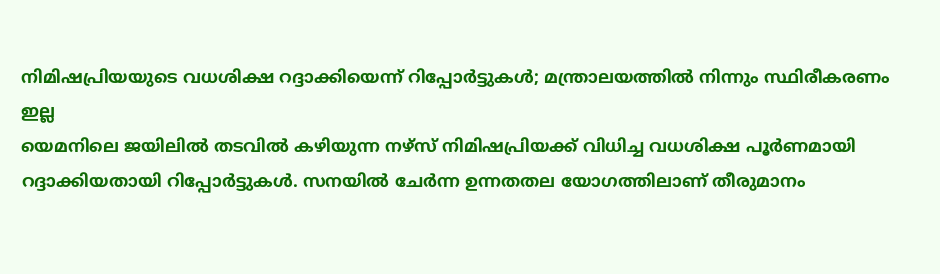നിമിഷപ്രിയയുടെ വധശിക്ഷ റദ്ദാക്കിയെന്ന് റിപ്പോർട്ടുകൾ; മന്ത്രാലയത്തിൽ നിന്നും സ്ഥിരീകരണം ഇല്ല
യെമനിലെ ജയിലിൽ തടവിൽ കഴിയുന്ന നഴ്സ് നിമിഷപ്രിയക്ക് വിധിച്ച വധശിക്ഷ പൂർണമായി റദ്ദാക്കിയതായി റിപ്പോർട്ടുകൾ. സനയിൽ ചേർന്ന ഉന്നതതല യോഗത്തിലാണ് തീരുമാനം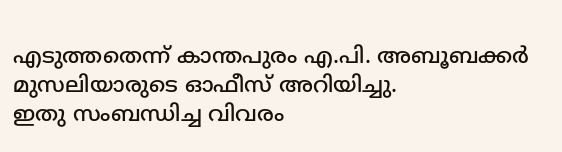എടുത്തതെന്ന് കാന്തപുരം എ.പി. അബൂബക്കർ മുസലിയാരുടെ ഓഫീസ് അറിയിച്ചു.
ഇതു സംബന്ധിച്ച വിവരം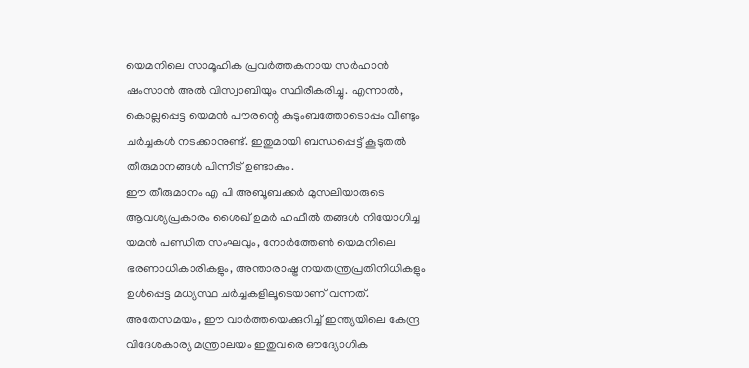യെമനിലെ സാമൂഹിക പ്രവർത്തകനായ സർഹാൻ ഷംസാൻ അൽ വിസ്വാബിയും സ്ഥിരീകരിച്ചു. എന്നാൽ, കൊല്ലപ്പെട്ട യെമൻ പൗരന്റെ കുടുംബത്തോടൊപ്പം വീണ്ടും ചർച്ചകൾ നടക്കാനുണ്ട്. ഇതുമായി ബന്ധപ്പെട്ട് കൂടുതൽ തീരുമാനങ്ങൾ പിന്നീട് ഉണ്ടാകും.
ഈ തീരുമാനം എ പി അബൂബക്കർ മുസലിയാരുടെ ആവശ്യപ്രകാരം ശൈഖ് ഉമർ ഹഫീൽ തങ്ങൾ നിയോഗിച്ച യമൻ പണ്ഡിത സംഘവും, നോർത്തേൺ യെമനിലെ ഭരണാധികാരികളും, അന്താരാഷ്ട്ര നയതന്ത്രപ്രതിനിധികളും ഉൾപ്പെട്ട മധ്യസ്ഥ ചർച്ചകളിലൂടെയാണ് വന്നത്.
അതേസമയം, ഈ വാർത്തയെക്കുറിച്ച് ഇന്ത്യയിലെ കേന്ദ്ര വിദേശകാര്യ മന്ത്രാലയം ഇതുവരെ ഔദ്യോഗിക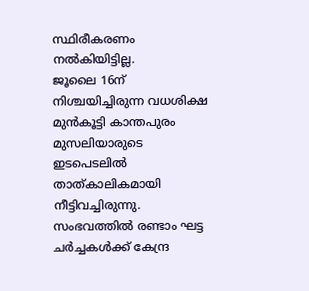സ്ഥിരീകരണം നൽകിയിട്ടില്ല.
ജൂലൈ 16ന് നിശ്ചയിച്ചിരുന്ന വധശിക്ഷ മുൻകൂട്ടി കാന്തപുരം മുസലിയാരുടെ ഇടപെടലിൽ താത്കാലികമായി നീട്ടിവച്ചിരുന്നു. സംഭവത്തിൽ രണ്ടാം ഘട്ട ചർച്ചകൾക്ക് കേന്ദ്ര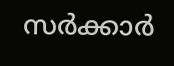സർക്കാർ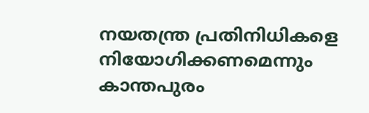നയതന്ത്ര പ്രതിനിധികളെ നിയോഗിക്കണമെന്നും കാന്തപുരം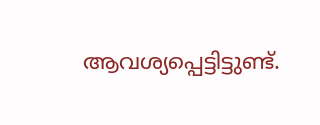ആവശ്യപ്പെട്ടിട്ടുണ്ട്.